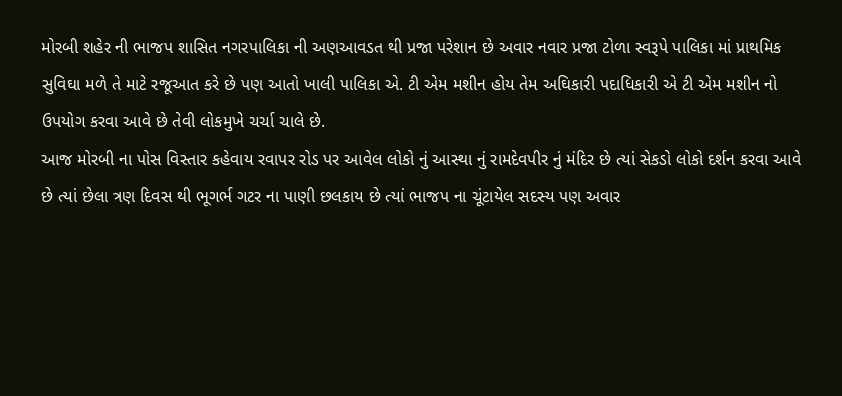મોરબી શહેર ની ભાજપ શાસિત નગરપાલિકા ની અણઆવડત થી પ્રજા પરેશાન છે અવાર નવાર પ્રજા ટોળા સ્વરૂપે પાલિકા માં પ્રાથમિક સુવિઘા મળે તે માટે રજૂઆત કરે છે પણ આતો ખાલી પાલિકા એ. ટી એમ મશીન હોય તેમ અઘિકારી પદાધિકારી એ ટી એમ મશીન નો ઉપયોગ કરવા આવે છે તેવી લોકમુખે ચર્ચા ચાલે છે.
આજ મોરબી ના પોસ વિસ્તાર કહેવાય રવાપર રોડ પર આવેલ લોકો નું આસ્થા નું રામદેવપીર નું મંદિર છે ત્યાં સેકડો લોકો દર્શન કરવા આવે છે ત્યાં છેલા ત્રણ દિવસ થી ભૂગર્ભ ગટર ના પાણી છલકાય છે ત્યાં ભાજપ ના ચૂંટાયેલ સદસ્ય પણ અવાર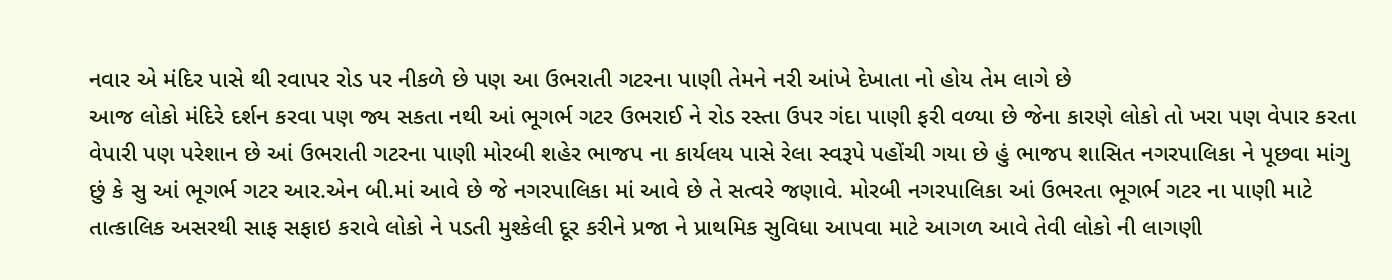નવાર એ મંદિર પાસે થી રવાપર રોડ પર નીકળે છે પણ આ ઉભરાતી ગટરના પાણી તેમને નરી આંખે દેખાતા નો હોય તેમ લાગે છે
આજ લોકો મંદિરે દર્શન કરવા પણ જ્ય સકતા નથી આં ભૂગર્ભ ગટર ઉભરાઈ ને રોડ રસ્તા ઉપર ગંદા પાણી ફરી વળ્યા છે જેના કારણે લોકો તો ખરા પણ વેપાર કરતા વેપારી પણ પરેશાન છે આં ઉભરાતી ગટરના પાણી મોરબી શહેર ભાજપ ના કાર્યલય પાસે રેલા સ્વરૂપે પહોંચી ગયા છે હું ભાજપ શાસિત નગરપાલિકા ને પૂછવા માંગુ છું કે સુ આં ભૂગર્ભ ગટર આર.એન બી.માં આવે છે જે નગરપાલિકા માં આવે છે તે સત્વરે જણાવે. મોરબી નગરપાલિકા આં ઉભરતા ભૂગર્ભ ગટર ના પાણી માટે તાત્કાલિક અસરથી સાફ સફાઇ કરાવે લોકો ને પડતી મુશ્કેલી દૂર કરીને પ્રજા ને પ્રાથમિક સુવિધા આપવા માટે આગળ આવે તેવી લોકો ની લાગણી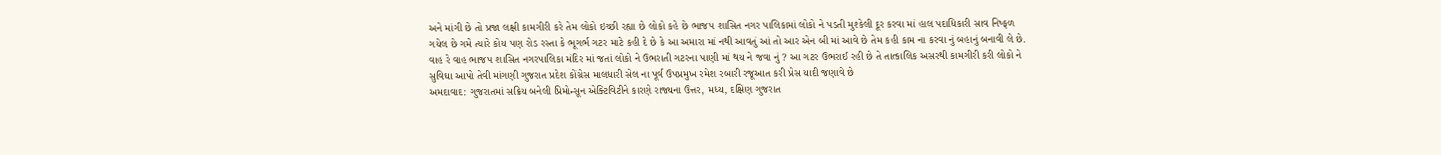અને માંગી છે તો પ્રજા લક્ષી કામગીરી કરે તેમ લોકો ઇચ્છી રહ્યા છે લોકો કહે છે ભાજપ શાસિત નગર પાલિકામાં લોકો ને પડતી મુશ્કેલી દૂર કરવા માં હાલ પદાધિકારી સાવ નિષ્ફળ ગયેલ છે ગમે ત્યારે કોય પણ રોડ રસ્તા કે ભૂગર્ભ ગટર માટે કહી દે છે કે આ અમારા માં નથી આવતું આં તો આર એન બી માં આવે છે તેમ કહી કામ ના કરવા નું બહાનું બનાવી લે છે.
વાહ રે વાહ ભાજપ શાસિત નગરપાલિકા મંદિર માં જતાં લોકો ને ઉભરાતી ગટરના પાણી માં થય ને જવા નું ? આ ગટર ઉભરાઈ રહી છે તે તાત્કાલિક અસરથી કામગીરી કરી લોકો ને સુવિઘા આપો તેવી માંગણી ગુજરાત પ્રદેશ કોંગ્રેસ માલધારી સેલ ના પૂર્વ ઉપપ્રમુખ રમેશ રબારી રજૂઆત કરી પ્રેસ યાદી જણાવે છે
અમદાવાદ: ગુજરાતમાં સક્રિય બનેલી પ્રિમોન્સૂન એક્ટિવિટીને કારણે રાજ્યના ઉત્તર, મધ્ય, દક્ષિણ ગુજરાત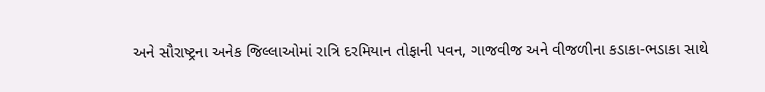અને સૌરાષ્ટ્રના અનેક જિલ્લાઓમાં રાત્રિ દરમિયાન તોફાની પવન, ગાજવીજ અને વીજળીના કડાકા-ભડાકા સાથે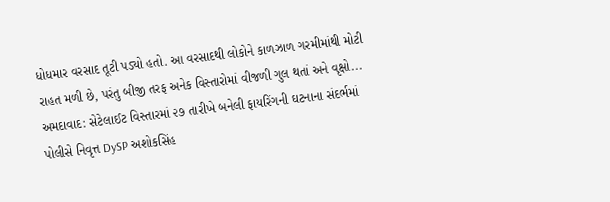ધોધમાર વરસાદ તૂટી પડ્યો હતો. આ વરસાદથી લોકોને કાળઝાળ ગરમીમાંથી મોટી રાહત મળી છે, પરંતુ બીજી તરફ અનેક વિસ્તારોમાં વીજળી ગુલ થતાં અને વૃક્ષો...
અમદાવાદ: સેટેલાઈટ વિસ્તારમાં ૨૭ તારીખે બનેલી ફાયરિંગની ઘટનાના સંદર્ભમાં પોલીસે નિવૃત્ત DySP અશોકસિંહ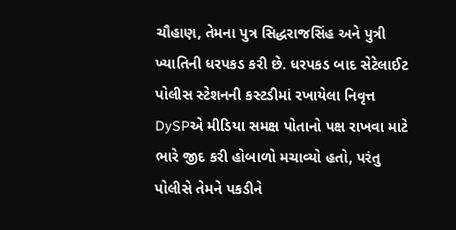ચૌહાણ, તેમના પુત્ર સિદ્ધરાજસિંહ અને પુત્રી ખ્યાતિની ધરપકડ કરી છે. ધરપકડ બાદ સેટેલાઈટ પોલીસ સ્ટેશનની કસ્ટડીમાં રખાયેલા નિવૃત્ત DySPએ મીડિયા સમક્ષ પોતાનો પક્ષ રાખવા માટે ભારે જીદ કરી હોબાળો મચાવ્યો હતો, પરંતુ પોલીસે તેમને પકડીને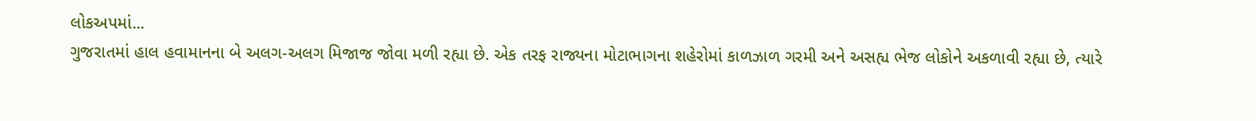લોકઅપમાં...
ગુજરાતમાં હાલ હવામાનના બે અલગ-અલગ મિજાજ જોવા મળી રહ્યા છે. એક તરફ રાજ્યના મોટાભાગના શહેરોમાં કાળઝાળ ગરમી અને અસહ્ય ભેજ લોકોને અકળાવી રહ્યા છે, ત્યારે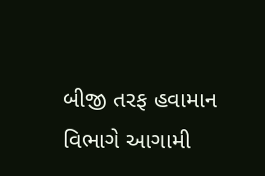બીજી તરફ હવામાન વિભાગે આગામી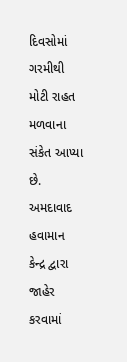દિવસોમાં ગરમીથી મોટી રાહત મળવાના સંકેત આપ્યા છે. અમદાવાદ હવામાન કેન્દ્ર દ્વારા જાહેર કરવામાં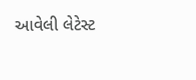આવેલી લેટેસ્ટ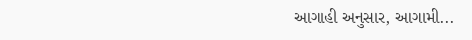આગાહી અનુસાર, આગામી...